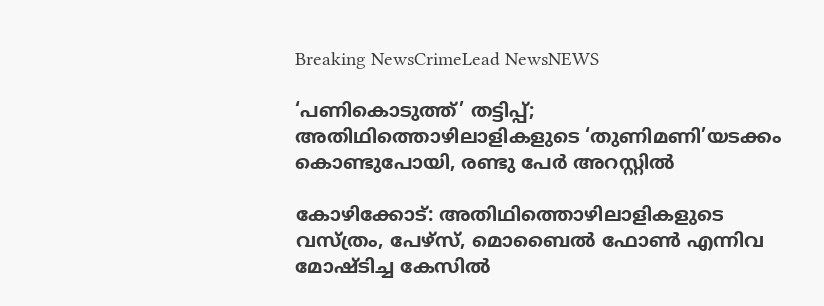Breaking NewsCrimeLead NewsNEWS

‘പണികൊടുത്ത്’ തട്ടിപ്പ്; അതിഥിത്തൊഴിലാളികളുടെ ‘തുണിമണി’യടക്കം കൊണ്ടുപോയി, രണ്ടു പേര്‍ അറസ്റ്റില്‍

കോഴിക്കോട്: അതിഥിത്തൊഴിലാളികളുടെ വസ്ത്രം, പേഴ്സ്, മൊബൈല്‍ ഫോണ്‍ എന്നിവ മോഷ്ടിച്ച കേസില്‍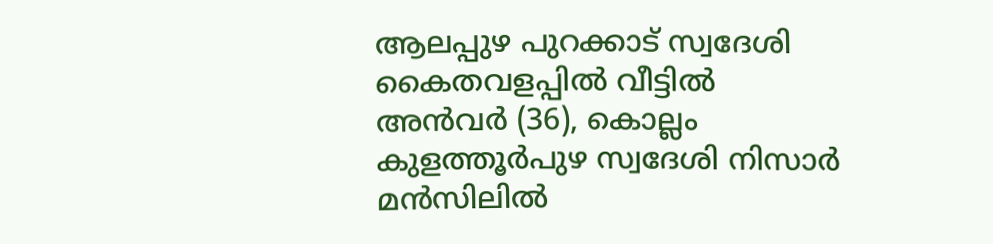ആലപ്പുഴ പുറക്കാട് സ്വദേശി കൈതവളപ്പില്‍ വീട്ടില്‍ അന്‍വര്‍ (36), കൊല്ലം കുളത്തൂര്‍പുഴ സ്വദേശി നിസാര്‍ മന്‍സിലില്‍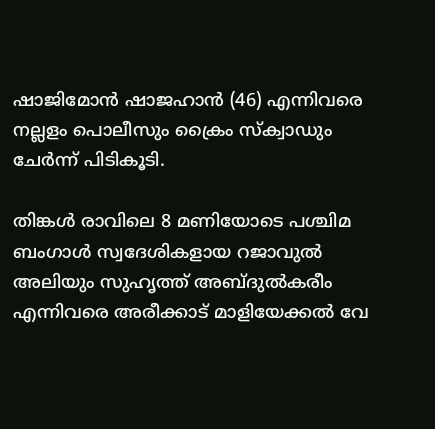ഷാജിമോന്‍ ഷാജഹാന്‍ (46) എന്നിവരെ നല്ലളം പൊലീസും ക്രൈം സ്‌ക്വാഡും ചേര്‍ന്ന് പിടികൂടി.

തിങ്കള്‍ രാവിലെ 8 മണിയോടെ പശ്ചിമ ബംഗാള്‍ സ്വദേശികളായ റജാവുല്‍ അലിയും സുഹൃത്ത് അബ്ദുല്‍കരീം എന്നിവരെ അരീക്കാട് മാളിയേക്കല്‍ വേ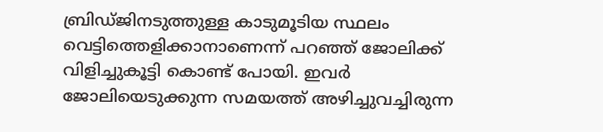ബ്രിഡ്ജിനടുത്തുള്ള കാടുമൂടിയ സ്ഥലം വെട്ടിത്തെളിക്കാനാണെന്ന് പറഞ്ഞ് ജോലിക്ക് വിളിച്ചുകൂട്ടി കൊണ്ട് പോയി. ഇവര്‍ ജോലിയെടുക്കുന്ന സമയത്ത് അഴിച്ചുവച്ചിരുന്ന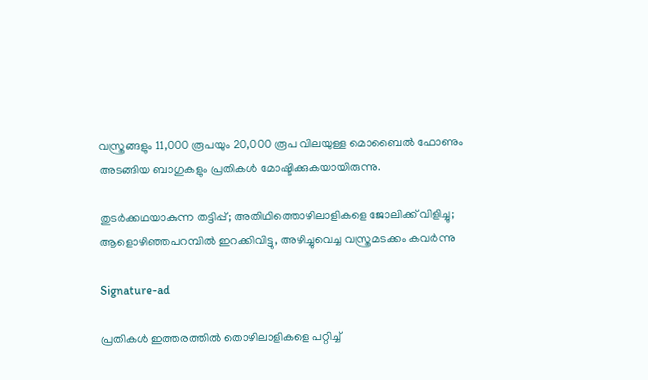വസ്ത്രങ്ങളും 11,000 രൂപയും 20,000 രൂപ വിലയുള്ള മൊബൈല്‍ ഫോണും അടങ്ങിയ ബാഗുകളും പ്രതികള്‍ മോഷ്ടിക്കുകയായിരുന്നു.

തുടര്‍ക്കഥയാകുന്ന തട്ടിപ്പ്; അതിഥിത്തൊഴിലാളികളെ ജോലിക്ക് വിളിച്ചു; ആളൊഴിഞ്ഞപറമ്പില്‍ ഇറക്കിവിട്ടു, അഴിച്ചുവെച്ച വസ്ത്രമടക്കം കവര്‍ന്നു

Signature-ad

പ്രതികള്‍ ഇത്തരത്തില്‍ തൊഴിലാളികളെ പറ്റിച്ച്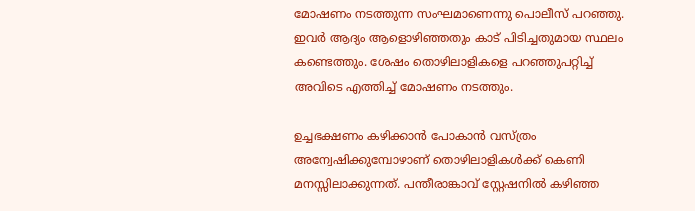മോഷണം നടത്തുന്ന സംഘമാണെന്നു പൊലീസ് പറഞ്ഞു. ഇവര്‍ ആദ്യം ആളൊഴിഞ്ഞതും കാട് പിടിച്ചതുമായ സ്ഥലം കണ്ടെത്തും. ശേഷം തൊഴിലാളികളെ പറഞ്ഞുപറ്റിച്ച് അവിടെ എത്തിച്ച് മോഷണം നടത്തും.

ഉച്ചഭക്ഷണം കഴിക്കാന്‍ പോകാന്‍ വസ്ത്രം അന്വേഷിക്കുമ്പോഴാണ് തൊഴിലാളികള്‍ക്ക് കെണി മനസ്സിലാക്കുന്നത്. പന്തീരാങ്കാവ് സ്റ്റേഷനില്‍ കഴിഞ്ഞ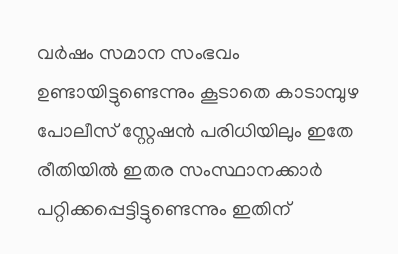വര്‍ഷം സമാന സംഭവം ഉണ്ടായിട്ടുണ്ടെന്നും കൂടാതെ കാടാമ്പുഴ പോലീസ് സ്റ്റേഷന്‍ പരിധിയിലും ഇതേ രീതിയില്‍ ഇതര സംസ്ഥാനക്കാര്‍ പറ്റിക്കപ്പെട്ടിട്ടുണ്ടെന്നും ഇതിന്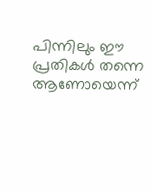പിന്നിലും ഈ പ്രതികള്‍ തന്നെ ആണോയെന്ന്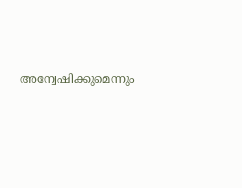അന്വേഷിക്കുമെന്നും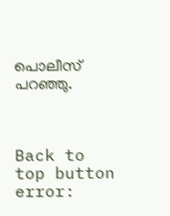പൊലീസ് പറഞ്ഞു.



Back to top button
error: